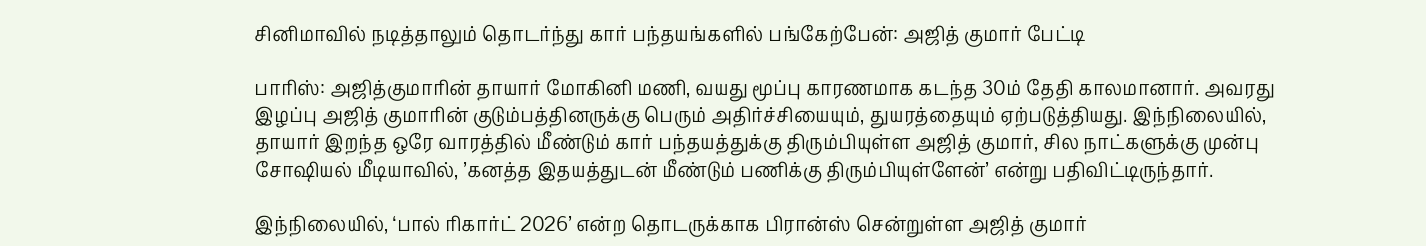சினிமாவில் நடித்தாலும் தொடர்ந்து கார் பந்தயங்களில் பங்கேற்பேன்: அஜித் குமார் பேட்டி

பாரிஸ்: அஜித்குமாரின் தாயார் மோகினி மணி, வயது மூப்பு காரணமாக கடந்த 30ம் தேதி காலமானார். அவரது இழப்பு அஜித் குமாரின் குடும்பத்தினருக்கு பெரும் அதிர்ச்சியையும், துயரத்தையும் ஏற்படுத்தியது. இந்நிலையில், தாயார் இறந்த ஒரே வாரத்தில் மீண்டும் கார் பந்தயத்துக்கு திரும்பியுள்ள அஜித் குமார், சில நாட்களுக்கு முன்பு சோஷியல் மீடியாவில், ’கனத்த இதயத்துடன் மீண்டும் பணிக்கு திரும்பியுள்ளேன்’ என்று பதிவிட்டிருந்தார்.

இந்நிலையில், ‘பால் ரிகார்ட் 2026’ என்ற தொடருக்காக பிரான்ஸ் சென்றுள்ள அஜித் குமார்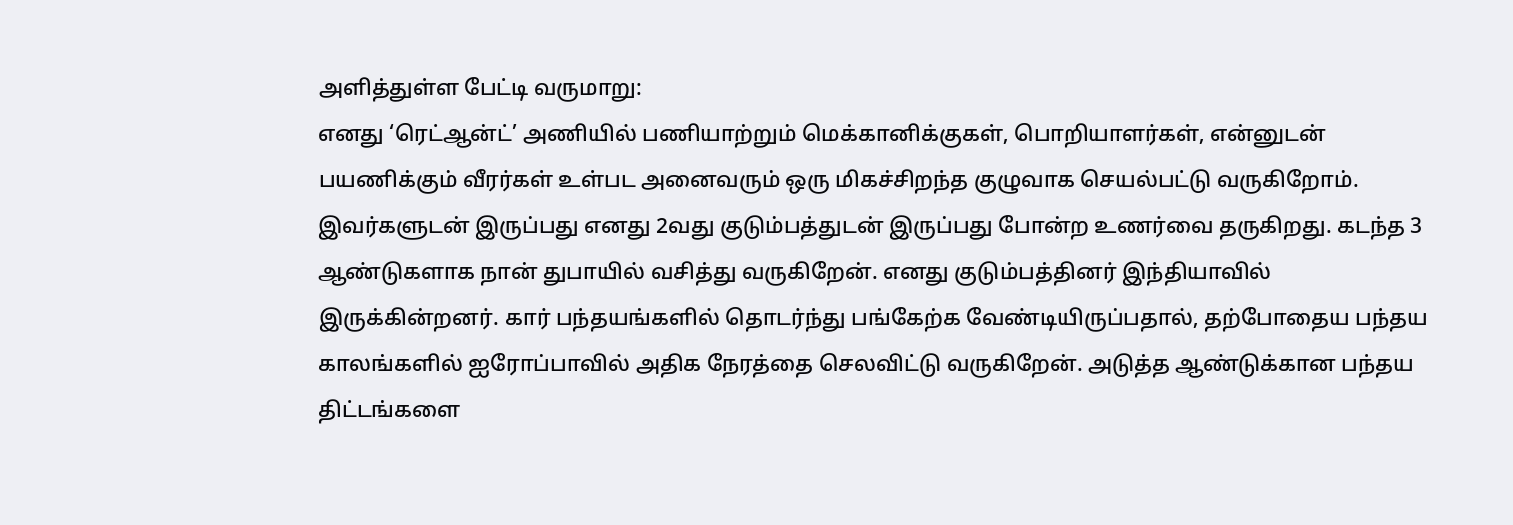அளித்துள்ள பேட்டி வருமாறு:
எனது ‘ரெட்ஆன்ட்’ அணியில் பணியாற்றும் மெக்கானிக்குகள், பொறியாளர்கள், என்னுடன் பயணிக்கும் வீரர்கள் உள்பட அனைவரும் ஒரு மிகச்சிறந்த குழுவாக செயல்பட்டு வருகிறோம். இவர்களுடன் இருப்பது எனது 2வது குடும்பத்துடன் இருப்பது போன்ற உணர்வை தருகிறது. கடந்த 3 ஆண்டுகளாக நான் துபாயில் வசித்து வருகிறேன். எனது குடும்பத்தினர் இந்தியாவில் இருக்கின்றனர். கார் பந்தயங்களில் தொடர்ந்து பங்கேற்க வேண்டியிருப்பதால், தற்போதைய பந்தய காலங்களில் ஐரோப்பாவில் அதிக நேரத்தை செலவிட்டு வருகிறேன். அடுத்த ஆண்டுக்கான பந்தய திட்டங்களை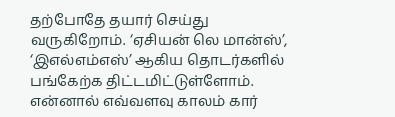தற்போதே தயார் செய்து வருகிறோம். ‘ஏசியன் லெ மான்ஸ்’, ‘இஎல்எம்எஸ்’ ஆகிய தொடர்களில் பங்கேற்க திட்டமிட்டுள்ளோம். என்னால் எவ்வளவு காலம் கார்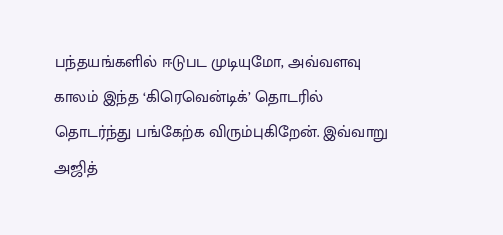பந்தயங்களில் ஈடுபட முடியுமோ, அவ்வளவு காலம் இந்த ‘கிரெவென்டிக்’ தொடரில் தொடர்ந்து பங்கேற்க விரும்புகிறேன். இவ்வாறு அஜித்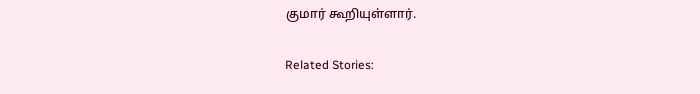குமார் கூறியுள்ளார்.

Related Stories: